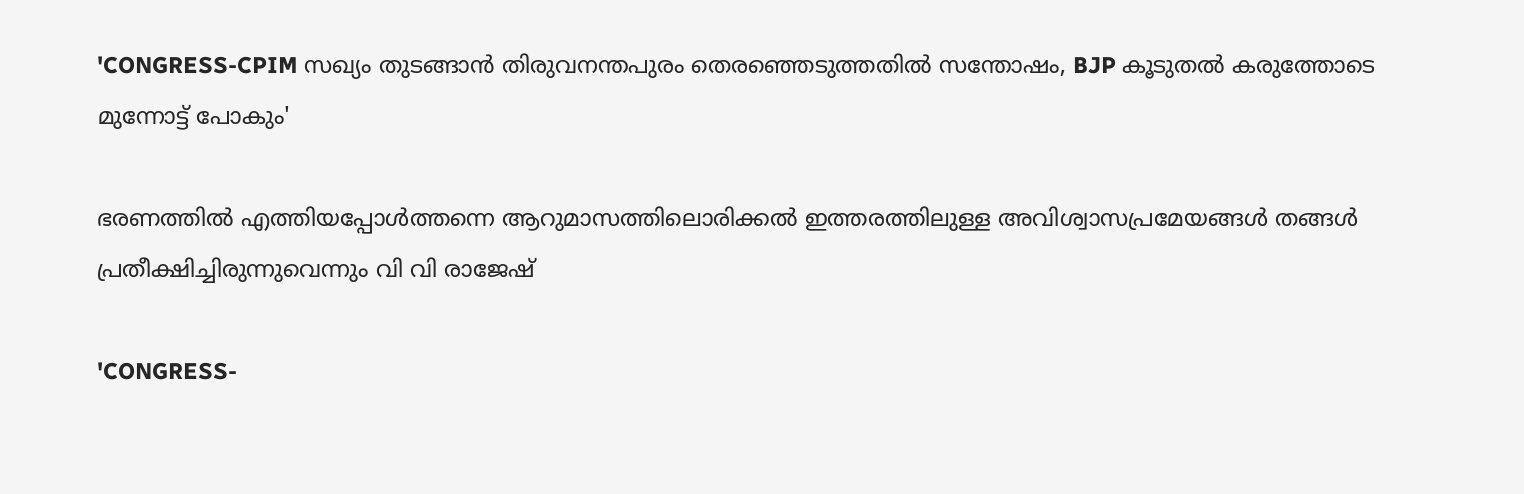'CONGRESS-CPIM സഖ്യം തുടങ്ങാൻ തിരുവനന്തപുരം തെരഞ്ഞെടുത്തതിൽ സന്തോഷം, BJP കൂടുതൽ കരുത്തോടെ മുന്നോട്ട് പോകും'

ഭരണത്തില്‍ എത്തിയപ്പോള്‍ത്തന്നെ ആറുമാസത്തിലൊരിക്കല്‍ ഇത്തരത്തിലുള്ള അവിശ്വാസപ്രമേയങ്ങള്‍ തങ്ങള്‍ പ്രതീക്ഷിച്ചിരുന്നുവെന്നും വി വി രാജേഷ്

'CONGRESS-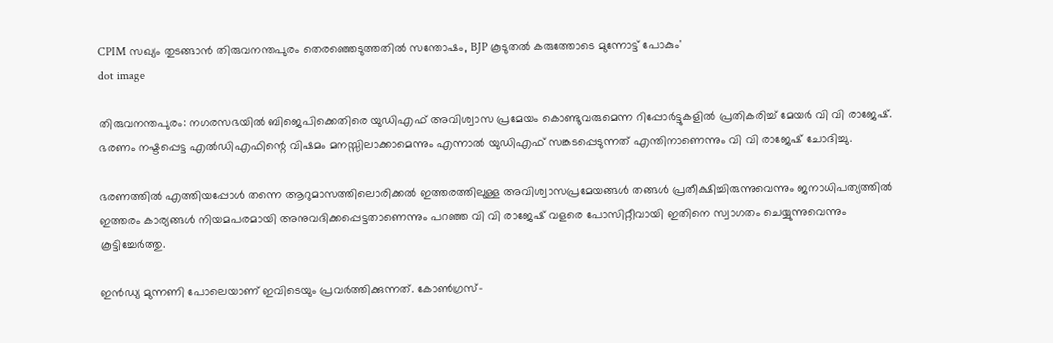CPIM സഖ്യം തുടങ്ങാൻ തിരുവനന്തപുരം തെരഞ്ഞെടുത്തതിൽ സന്തോഷം, BJP കൂടുതൽ കരുത്തോടെ മുന്നോട്ട് പോകും'
dot image

തിരുവനന്തപുരം: നഗരസഭയില്‍ ബിജെപിക്കെതിരെ യുഡിഎഫ് അവിശ്വാസ പ്രമേയം കൊണ്ടുവരുമെന്ന റിപ്പോർട്ടുകളില്‍ പ്രതികരിച്ച് മേയര്‍ വി വി രാജേഷ്. ഭരണം നഷ്ടപ്പെട്ട എല്‍ഡിഎഫിന്റെ വിഷമം മനസ്സിലാക്കാമെന്നും എന്നാല്‍ യുഡിഎഫ് സങ്കടപ്പെടുന്നത് എന്തിനാണെന്നും വി വി രാജേഷ് ചോദിച്ചു.

ഭരണത്തില്‍ എത്തിയപ്പോള്‍ തന്നെ ആറുമാസത്തിലൊരിക്കല്‍ ഇത്തരത്തിലുള്ള അവിശ്വാസപ്രമേയങ്ങള്‍ തങ്ങള്‍ പ്രതീക്ഷിച്ചിരുന്നുവെന്നും ജനാധിപത്യത്തില്‍ ഇത്തരം കാര്യങ്ങള്‍ നിയമപരമായി അനുവദിക്കപ്പെട്ടതാണെന്നും പറഞ്ഞ വി വി രാജേഷ് വളരെ പോസിറ്റീവായി ഇതിനെ സ്വാഗതം ചെയ്യുന്നുവെന്നും കൂട്ടിച്ചേര്‍ത്തു.

ഇന്‍ഡ്യ മുന്നണി പോലെയാണ് ഇവിടെയും പ്രവര്‍ത്തിക്കുന്നത്. കോണ്‍ഗ്രസ്-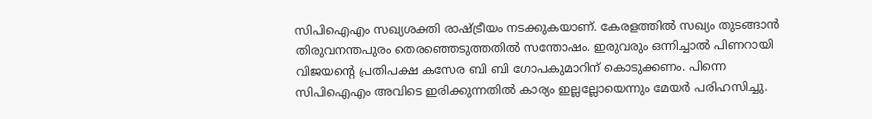സിപിഐഎം സഖ്യശക്തി രാഷ്ട്രീയം നടക്കുകയാണ്. കേരളത്തില്‍ സഖ്യം തുടങ്ങാന്‍ തിരുവനന്തപുരം തെരഞ്ഞെടുത്തതില്‍ സന്തോഷം. ഇരുവരും ഒന്നിച്ചാല്‍ പിണറായി വിജയന്റെ പ്രതിപക്ഷ കസേര ബി ബി ഗോപകുമാറിന് കൊടുക്കണം. പിന്നെ സിപിഐഎം അവിടെ ഇരിക്കുന്നതില്‍ കാര്യം ഇല്ലല്ലോയെന്നും മേയര്‍ പരിഹസിച്ചു.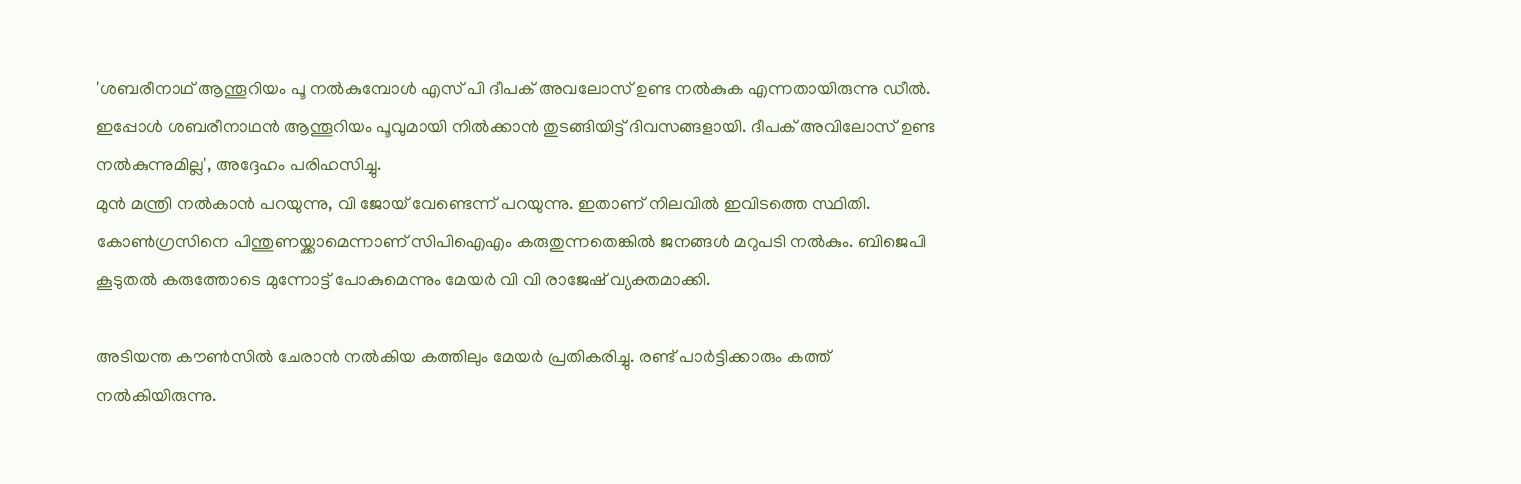'ശബരീനാഥ് ആന്തൂറിയം പൂ നല്‍കുമ്പോള്‍ എസ് പി ദീപക് അവലോസ് ഉണ്ട നല്‍കുക എന്നതായിരുന്നു ഡീല്‍. ഇപ്പോള്‍ ശബരീനാഥന്‍ ആന്തൂറിയം പൂവുമായി നില്‍ക്കാന്‍ തുടങ്ങിയിട്ട് ദിവസങ്ങളായി. ദീപക് അവിലോസ് ഉണ്ട നല്‍കുന്നുമില്ല', അദ്ദേഹം പരിഹസിച്ചു.
മുന്‍ മന്ത്രി നല്‍കാന്‍ പറയുന്നു, വി ജോയ് വേണ്ടെന്ന് പറയുന്നു. ഇതാണ് നിലവില്‍ ഇവിടത്തെ സ്ഥിതി. കോണ്‍ഗ്രസിനെ പിന്തുണയ്ക്കാമെന്നാണ് സിപിഐഎം കരുതുന്നതെങ്കില്‍ ജനങ്ങള്‍ മറുപടി നല്‍കും. ബിജെപി കൂടുതല്‍ കരുത്തോടെ മുന്നോട്ട് പോകുമെന്നും മേയര്‍ വി വി രാജേഷ് വ്യക്തമാക്കി.

അടിയന്ത കൗണ്‍സില്‍ ചേരാന്‍ നല്‍കിയ കത്തിലും മേയര്‍ പ്രതികരിച്ചു. രണ്ട് പാര്‍ട്ടിക്കാരും കത്ത് നല്‍കിയിരുന്നു.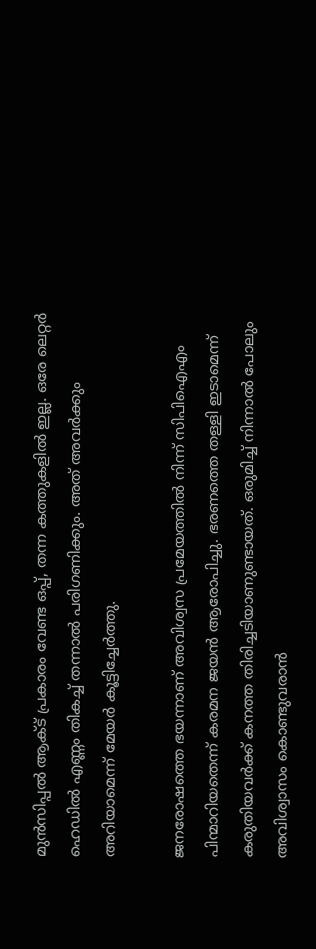മുന്‍സിപ്പല്‍ ആക്ട് പ്രകാരം വേണ്ട ഒപ്പ്, തന്ന കത്തുകളില്‍ ഇല്ല. ഒരേ ലെറ്റര്‍ ഹെഡില്‍ എണ്ണം തികച്ച് തന്നാല്‍ പരിഗണിക്കും. അത് അവര്‍ക്കും അറിയാമെന്ന് മേയര്‍ കൂട്ടിച്ചേര്‍ത്തു.

ജനരോഷത്തെ ഭയന്നാണ് അവിശ്വസ പ്രമേയത്തില്‍ നിന്ന് സിപിഐഎം പിന്മാറിയതെന്ന് കരമന ജയന്‍ ആരോപിച്ചു. ഭരണത്തെ തള്ളി ഇടാമെന്ന് കരുതിയവര്‍ക്ക് കനത്ത തിരിച്ചടിയാണുണ്ടായത്. ഒരുമിച്ച് നിന്നാല്‍ പോലും അവിശ്വാസം കൊണ്ടുവരാന്‍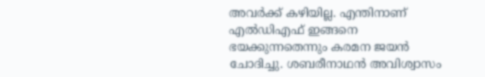അവര്‍ക്ക് കഴിയില്ല. എന്തിനാണ് എല്‍ഡിഎഫ് ഇങ്ങനെ ഭയക്കുന്നതെന്നും കരമന ജയന്‍ ചോദിച്ചു. ശബരീനാഥന്‍ അവിശ്വാസം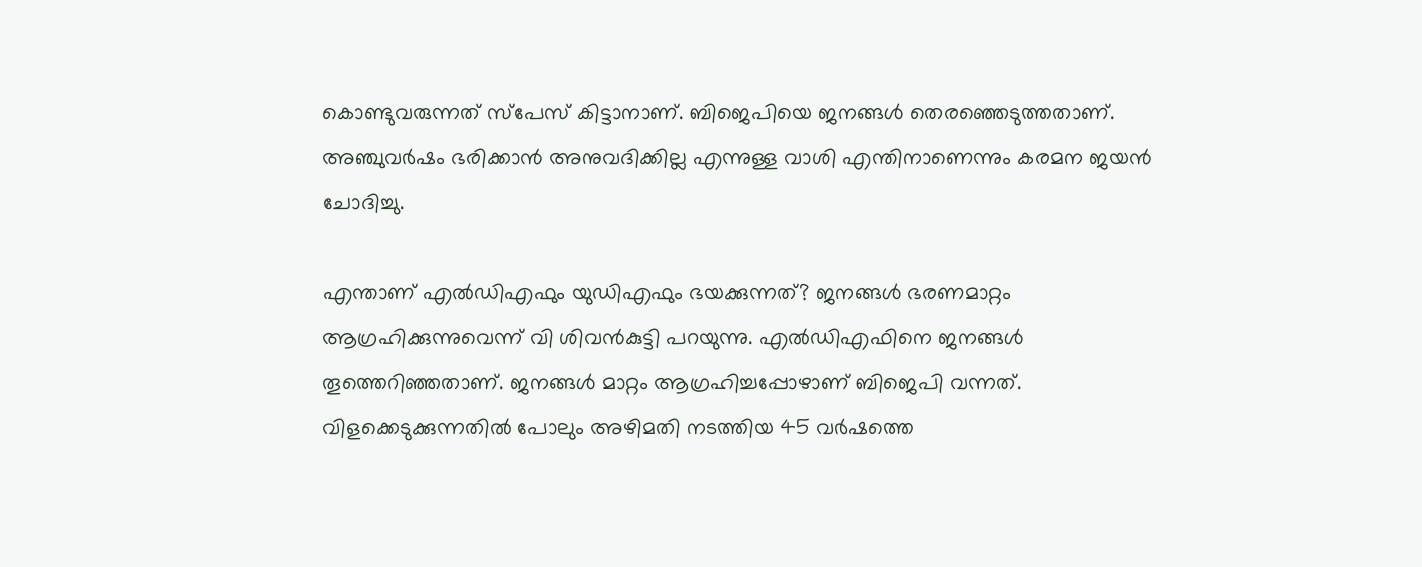കൊണ്ടുവരുന്നത് സ്‌പേസ് കിട്ടാനാണ്. ബിജെപിയെ ജനങ്ങള്‍ തെരഞ്ഞെടുത്തതാണ്. അഞ്ചുവര്‍ഷം ഭരിക്കാന്‍ അനുവദിക്കില്ല എന്നുള്ള വാശി എന്തിനാണെന്നും കരമന ജയന്‍ ചോദിച്ചു.

എന്താണ് എല്‍ഡിഎഫും യുഡിഎഫും ഭയക്കുന്നത്? ജനങ്ങള്‍ ഭരണമാറ്റം ആഗ്രഹിക്കുന്നുവെന്ന് വി ശിവന്‍കുട്ടി പറയുന്നു. എല്‍ഡിഎഫിനെ ജനങ്ങള്‍ തൂത്തെറിഞ്ഞതാണ്. ജനങ്ങള്‍ മാറ്റം ആഗ്രഹിച്ചപ്പോഴാണ് ബിജെപി വന്നത്. വിളക്കെടുക്കുന്നതില്‍ പോലും അഴിമതി നടത്തിയ 45 വര്‍ഷത്തെ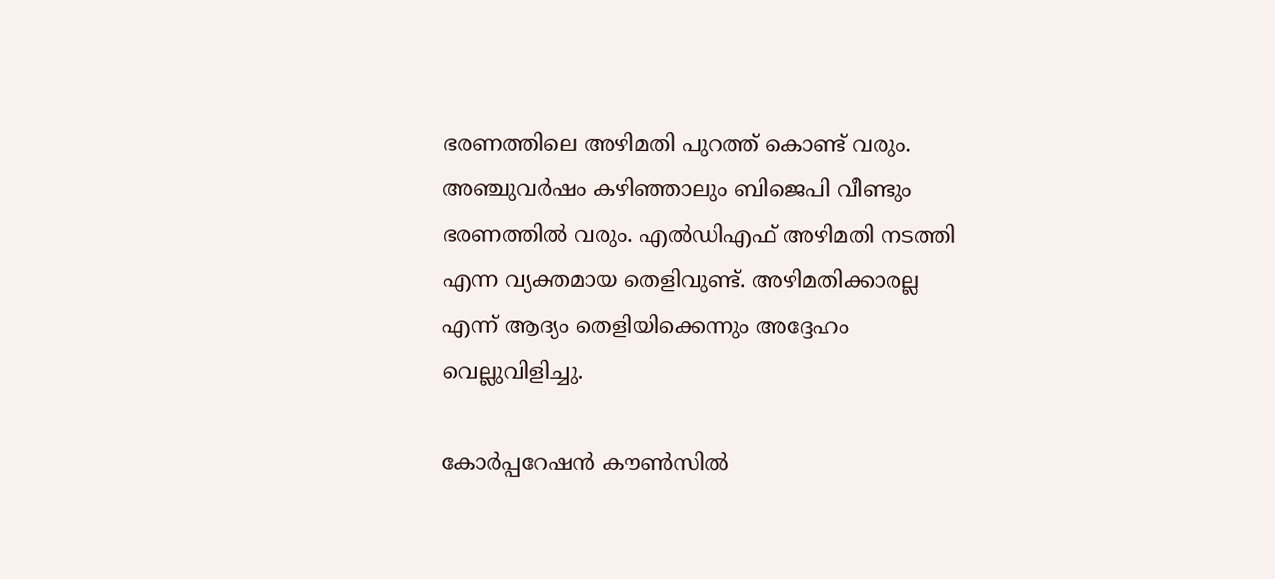ഭരണത്തിലെ അഴിമതി പുറത്ത് കൊണ്ട് വരും. അഞ്ചുവര്‍ഷം കഴിഞ്ഞാലും ബിജെപി വീണ്ടും ഭരണത്തില്‍ വരും. എല്‍ഡിഎഫ് അഴിമതി നടത്തി എന്ന വ്യക്തമായ തെളിവുണ്ട്. അഴിമതിക്കാരല്ല എന്ന് ആദ്യം തെളിയിക്കെന്നും അദ്ദേഹം വെല്ലുവിളിച്ചു.

കോര്‍പ്പറേഷന്‍ കൗണ്‍സില്‍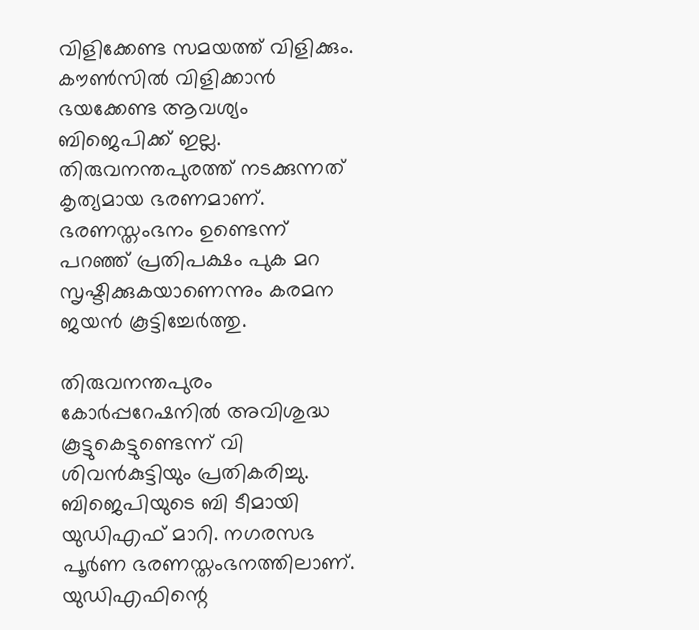വിളിക്കേണ്ട സമയത്ത് വിളിക്കും. കൗണ്‍സില്‍ വിളിക്കാന്‍ ഭയക്കേണ്ട ആവശ്യം ബിജെപിക്ക് ഇല്ല. തിരുവനന്തപുരത്ത് നടക്കുന്നത് കൃത്യമായ ഭരണമാണ്. ഭരണസ്തംഭനം ഉണ്ടെന്ന് പറഞ്ഞ് പ്രതിപക്ഷം പുക മറ സൃഷ്ടിക്കുകയാണെന്നും കരമന ജയന്‍ കൂട്ടിച്ചേര്‍ത്തു.

തിരുവനന്തപുരം കോർപ്പറേഷനിൽ അവിശുദ്ധ കൂട്ടുകെട്ടുണ്ടെന്ന് വി ശിവൻകുട്ടിയും പ്രതികരിച്ചു. ബിജെപിയുടെ ബി ടീമായി യുഡിഎഫ് മാറി. നഗരസഭ പൂർണ ഭരണസ്തംഭനത്തിലാണ്. യുഡിഎഫിന്റെ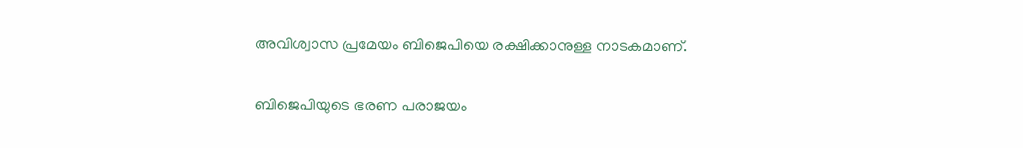അവിശ്വാസ പ്രമേയം ബിജെപിയെ രക്ഷിക്കാനുള്ള നാടകമാണ്.

ബിജെപിയുടെ ഭരണ പരാജയം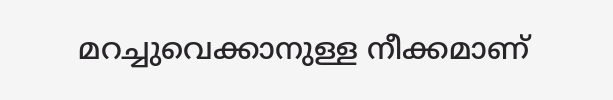മറച്ചുവെക്കാനുള്ള നീക്കമാണ്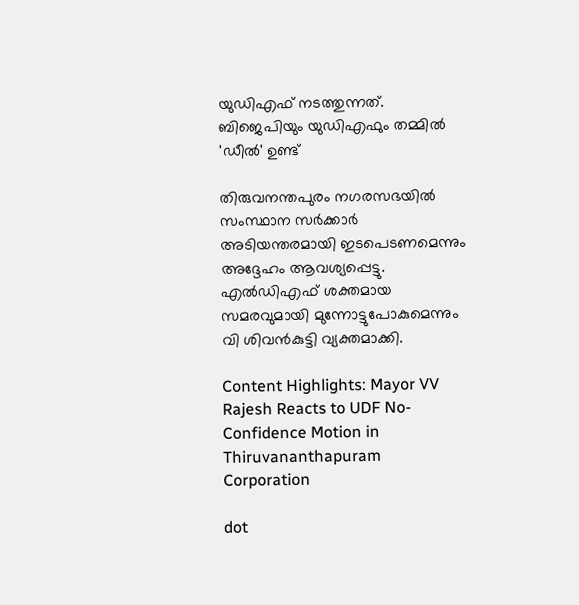യുഡിഎഫ് നടത്തുന്നത്. ബിജെപിയും യുഡിഎഫും തമ്മിൽ 'ഡീൽ' ഉണ്ട്

തിരുവനന്തപുരം നഗരസഭയിൽ സംസ്ഥാന സർക്കാർ അടിയന്തരമായി ഇടപെടണമെന്നും അദ്ദേഹം ആവശ്യപ്പെട്ടു. എൽഡിഎഫ് ശക്തമായ സമരവുമായി മുന്നോട്ടുപോകുമെന്നും വി ശിവൻകുട്ടി വ്യക്തമാക്കി.

Content Highlights: Mayor VV Rajesh Reacts to UDF No-Confidence Motion in Thiruvananthapuram Corporation

dot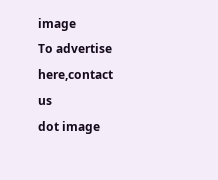image
To advertise here,contact us
dot image